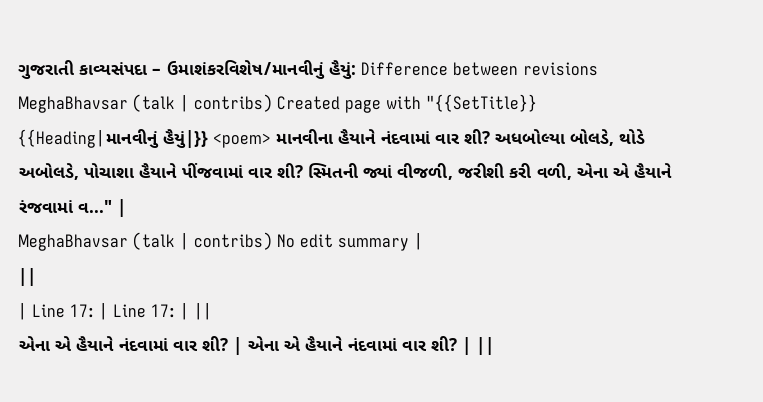ગુજરાતી કાવ્યસંપદા – ઉમાશંકરવિશેષ/માનવીનું હૈયું: Difference between revisions
MeghaBhavsar (talk | contribs) Created page with "{{SetTitle}} {{Heading|માનવીનું હૈયું|}} <poem> માનવીના હૈયાને નંદવામાં વાર શી? અધબોલ્યા બોલડે, થોડે અબોલડે, પોચાશા હૈયાને પીંજવામાં વાર શી? સ્મિતની જ્યાં વીજળી, જરીશી કરી વળી, એના એ હૈયાને રંજવામાં વ..." |
MeghaBhavsar (talk | contribs) No edit summary |
||
| Line 17: | Line 17: | ||
એના એ હૈયાને નંદવામાં વાર શી? | એના એ હૈયાને નંદવામાં વાર શી? | ||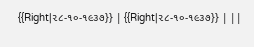{{Right|૨૮-૧૦-૧૯૩૭}} | {{Right|૨૮-૧૦-૧૯૩૭}} | ||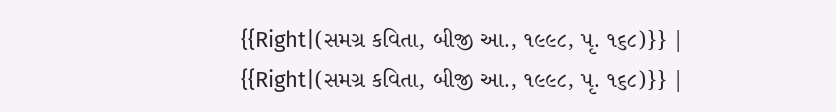{{Right|(સમગ્ર કવિતા, બીજી આ., ૧૯૯૮, પૃ. ૧૬૮)}} | {{Right|(સમગ્ર કવિતા, બીજી આ., ૧૯૯૮, પૃ. ૧૬૮)}} |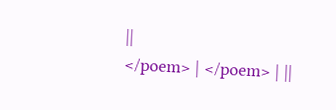||
</poem> | </poem> | ||